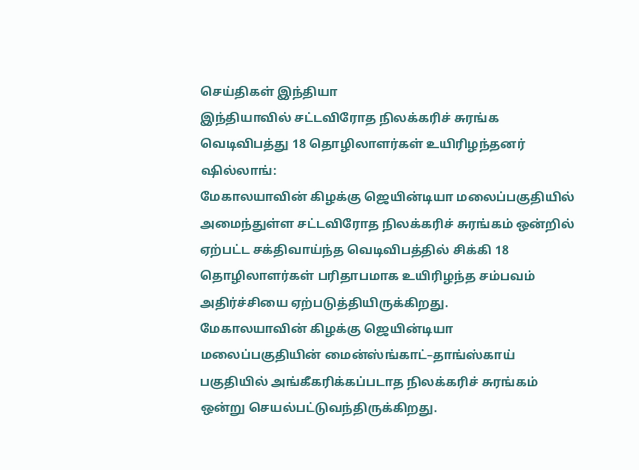செய்திகள் இந்தியா
இந்தியாவில் சட்டவிரோத நிலக்கரிச் சுரங்க வெடிவிபத்து 18 தொழிலாளர்கள் உயிரிழந்தனர்
ஷில்லாங்:
மேகாலயாவின் கிழக்கு ஜெயின்டியா மலைப்பகுதியில் அமைந்துள்ள சட்டவிரோத நிலக்கரிச் சுரங்கம் ஒன்றில் ஏற்பட்ட சக்திவாய்ந்த வெடிவிபத்தில் சிக்கி 18 தொழிலாளர்கள் பரிதாபமாக உயிரிழந்த சம்பவம் அதிர்ச்சியை ஏற்படுத்தியிருக்கிறது.
மேகாலயாவின் கிழக்கு ஜெயின்டியா மலைப்பகுதியின் மைன்ஸ்ங்காட்–தாங்ஸ்காய் பகுதியில் அங்கீகரிக்கப்படாத நிலக்கரிச் சுரங்கம் ஒன்று செயல்பட்டுவந்திருக்கிறது.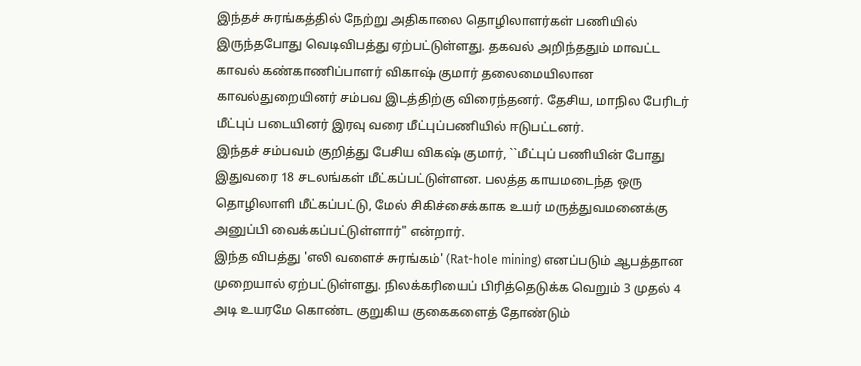இந்தச் சுரங்கத்தில் நேற்று அதிகாலை தொழிலாளர்கள் பணியில் இருந்தபோது வெடிவிபத்து ஏற்பட்டுள்ளது. தகவல் அறிந்ததும் மாவட்ட காவல் கண்காணிப்பாளர் விகாஷ் குமார் தலைமையிலான காவல்துறையினர் சம்பவ இடத்திற்கு விரைந்தனர். தேசிய, மாநில பேரிடர் மீட்புப் படையினர் இரவு வரை மீட்புப்பணியில் ஈடுபட்டனர்.
இந்தச் சம்பவம் குறித்து பேசிய விகஷ் குமார், ``மீட்புப் பணியின் போது இதுவரை 18 சடலங்கள் மீட்கப்பட்டுள்ளன. பலத்த காயமடைந்த ஒரு தொழிலாளி மீட்கப்பட்டு, மேல் சிகிச்சைக்காக உயர் மருத்துவமனைக்கு அனுப்பி வைக்கப்பட்டுள்ளார்" என்றார்.
இந்த விபத்து 'எலி வளைச் சுரங்கம்' (Rat-hole mining) எனப்படும் ஆபத்தான முறையால் ஏற்பட்டுள்ளது. நிலக்கரியைப் பிரித்தெடுக்க வெறும் 3 முதல் 4 அடி உயரமே கொண்ட குறுகிய குகைகளைத் தோண்டும்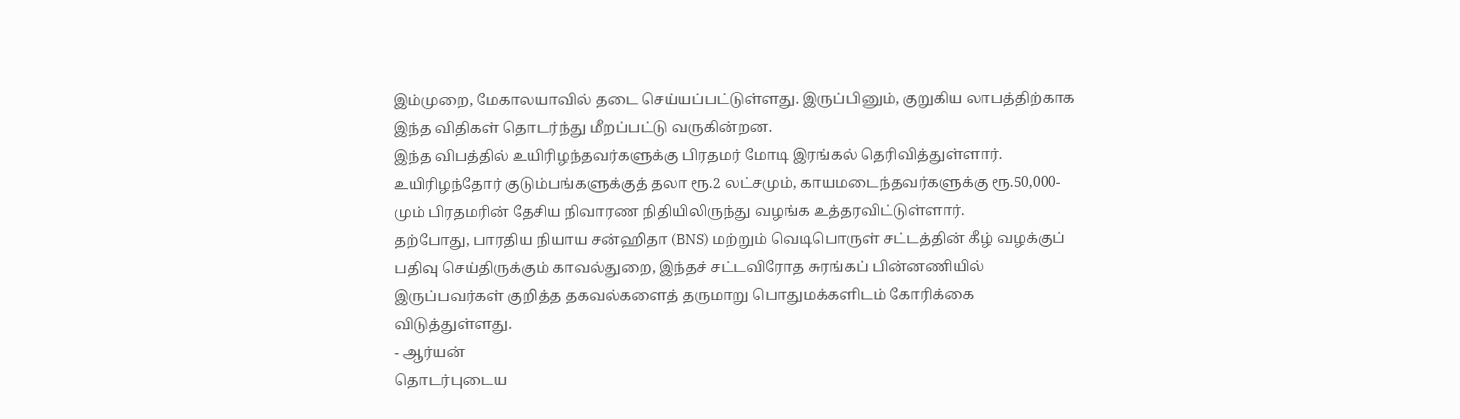இம்முறை, மேகாலயாவில் தடை செய்யப்பட்டுள்ளது. இருப்பினும், குறுகிய லாபத்திற்காக இந்த விதிகள் தொடர்ந்து மீறப்பட்டு வருகின்றன.
இந்த விபத்தில் உயிரிழந்தவர்களுக்கு பிரதமர் மோடி இரங்கல் தெரிவித்துள்ளார். உயிரிழந்தோர் குடும்பங்களுக்குத் தலா ரூ.2 லட்சமும், காயமடைந்தவர்களுக்கு ரூ.50,000-மும் பிரதமரின் தேசிய நிவாரண நிதியிலிருந்து வழங்க உத்தரவிட்டுள்ளார்.
தற்போது, பாரதிய நியாய சன்ஹிதா (BNS) மற்றும் வெடிபொருள் சட்டத்தின் கீழ் வழக்குப் பதிவு செய்திருக்கும் காவல்துறை, இந்தச் சட்டவிரோத சுரங்கப் பின்னணியில் இருப்பவர்கள் குறித்த தகவல்களைத் தருமாறு பொதுமக்களிடம் கோரிக்கை விடுத்துள்ளது.
- ஆர்யன்
தொடர்புடைய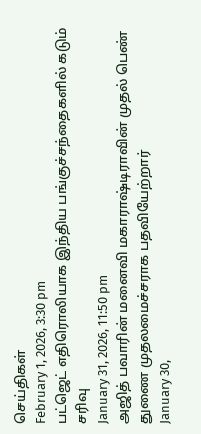செய்திகள்
February 1, 2026, 3:30 pm
பட்ஜெட் எதிரொலியாக இந்திய பங்குச்சந்தைகளில் கடும் சரிவு
January 31, 2026, 11:50 pm
அஜித் பவாரின் மனைவி மகாராஷ்டிராவின் முதல் பெண் துணை முதலமைச்சராக பதவியேற்றார்
January 30,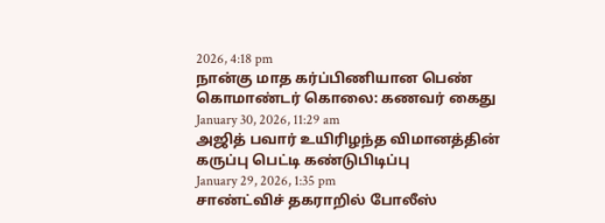2026, 4:18 pm
நான்கு மாத கர்ப்பிணியான பெண் கொமாண்டர் கொலை: கணவர் கைது
January 30, 2026, 11:29 am
அஜித் பவார் உயிரிழந்த விமானத்தின் கருப்பு பெட்டி கண்டுபிடிப்பு
January 29, 2026, 1:35 pm
சாண்ட்விச் தகராறில் போலீஸ்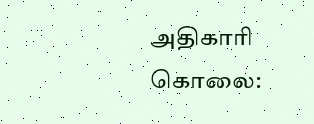அதிகாரி கொலை: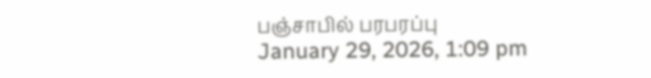பஞ்சாபில் பரபரப்பு
January 29, 2026, 1:09 pm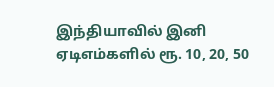இந்தியாவில் இனி ஏடிஎம்களில் ரூ. 10, 20, 50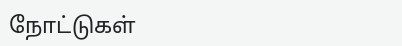நோட்டுகள்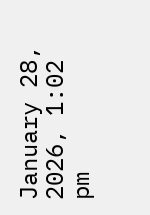January 28, 2026, 1:02 pm